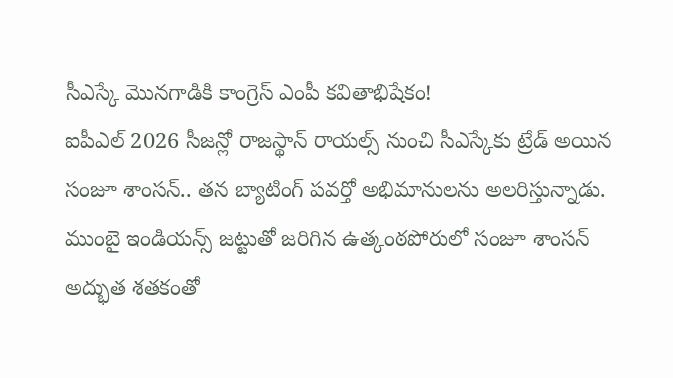సీఎస్కే మొనగాడికి కాంగ్రెస్ ఎంపీ కవితాభిషేకం!
ఐపీఎల్ 2026 సీజన్లో రాజస్థాన్ రాయల్స్ నుంచి సీఎస్కేకు ట్రేడ్ అయిన సంజూ శాంసన్.. తన బ్యాటింగ్ పవర్తో అభిమానులను అలరిస్తున్నాడు. ముంబై ఇండియన్స్ జట్టుతో జరిగిన ఉత్కంఠపోరులో సంజూ శాంసన్ అద్భుత శతకంతో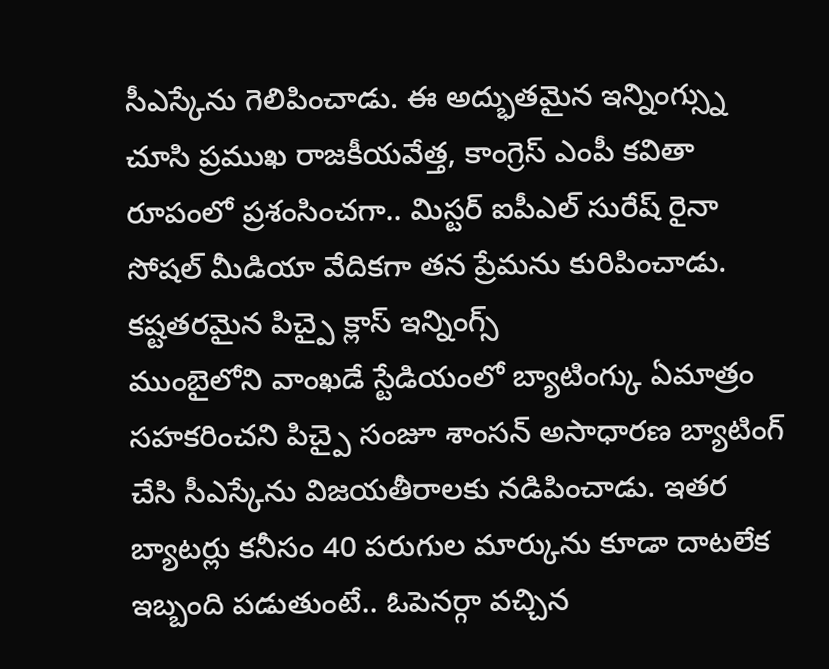సీఎస్కేను గెలిపించాడు. ఈ అద్భుతమైన ఇన్నింగ్స్ను చూసి ప్రముఖ రాజకీయవేత్త, కాంగ్రెస్ ఎంపీ కవితా రూపంలో ప్రశంసించగా.. మిస్టర్ ఐపీఎల్ సురేష్ రైనా సోషల్ మీడియా వేదికగా తన ప్రేమను కురిపించాడు.
కష్టతరమైన పిచ్పై క్లాస్ ఇన్నింగ్స్
ముంబైలోని వాంఖడే స్టేడియంలో బ్యాటింగ్కు ఏమాత్రం సహకరించని పిచ్పై సంజూ శాంసన్ అసాధారణ బ్యాటింగ్ చేసి సీఎస్కేను విజయతీరాలకు నడిపించాడు. ఇతర బ్యాటర్లు కనీసం 40 పరుగుల మార్కును కూడా దాటలేక ఇబ్బంది పడుతుంటే.. ఓపెనర్గా వచ్చిన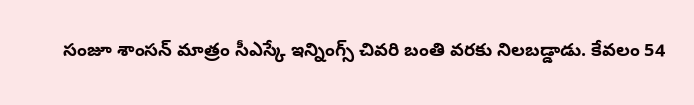సంజూ శాంసన్ మాత్రం సీఎస్కే ఇన్నింగ్స్ చివరి బంతి వరకు నిలబడ్డాడు. కేవలం 54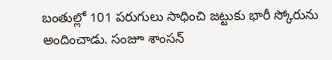బంతుల్లో 101 పరుగులు సాధించి జట్టుకు భారీ స్కోరును అందించాడు. సంజూ శాంసన్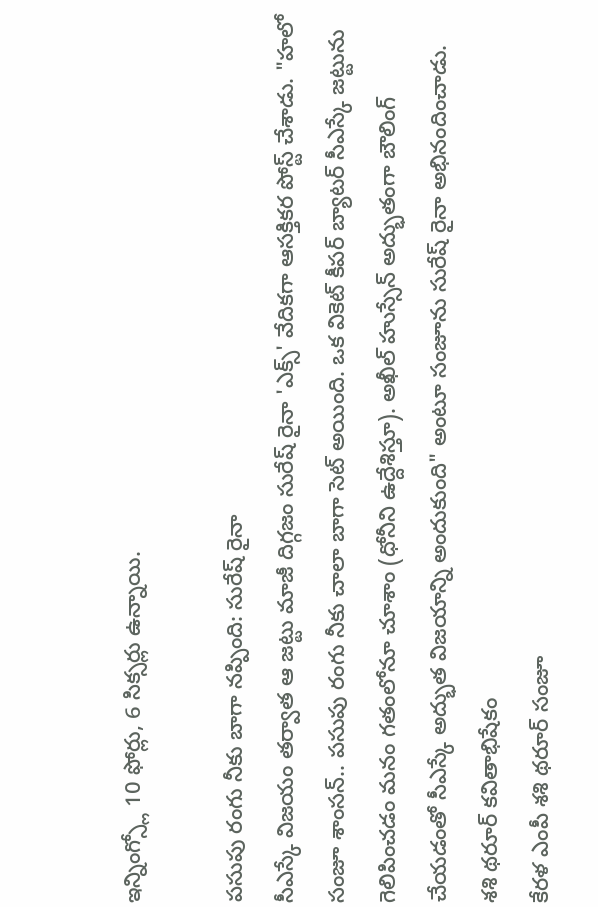ఇన్నింగ్స్లో 10 ఫోర్లు, 6 సిక్సర్లు ఉన్నాయి.

పసుపు రంగు నీకు బాగా నప్పింది: సురేష్ రైనా
సీఎస్కే విజయం తర్వాత ఆ జట్టు మాజీ దిగ్గజం సురేష్ రైనా 'ఎక్స్' వేదికగా ఆసక్తికర పోస్ట్ చేశాడు. "హలో సంజూ శాంసన్.. పసుపు రంగు నీకు చాలా బాగా సెట్ అయింది. ఒక వికెట్ కీపర్ బ్యాటర్ సీఎస్కే జట్టును గెలిపించడం మనం గతంలోనూ చూశాం (ధోనీని ఉద్దేశిస్తూ). అఖీల్ హుస్సేన్ అద్భుతంగా బౌలింగ్ చేయడంతో సీఎస్కే అద్భుత విజయాన్ని అందుకుంది" అంటూ సంజూను సురేష్ రైనా అభినందించాడు.
శశి థరూర్ కవితాభిషేకం
కేరళ ఎంపీ శశి థరూర్ సంజూ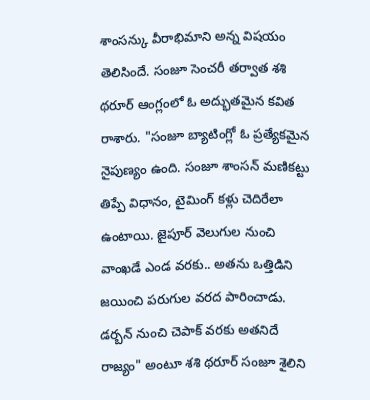శాంసన్కు వీరాభిమాని అన్న విషయం తెలిసిందే. సంజూ సెంచరీ తర్వాత శశి థరూర్ ఆంగ్లంలో ఓ అద్భుతమైన కవిత రాశారు. "సంజూ బ్యాటింగ్లో ఓ ప్రత్యేకమైన నైపుణ్యం ఉంది. సంజూ శాంసన్ మణికట్టు తిప్పే విధానం, టైమింగ్ కళ్లు చెదిరేలా ఉంటాయి. జైపూర్ వెలుగుల నుంచి వాంఖడే ఎండ వరకు.. అతను ఒత్తిడిని జయించి పరుగుల వరద పారించాడు. డర్బన్ నుంచి చెపాక్ వరకు అతనిదే రాజ్యం" అంటూ శశి థరూర్ సంజూ శైలిని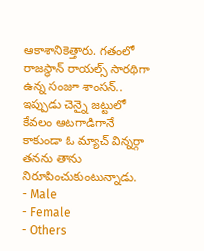ఆకాశానికెత్తారు. గతంలో రాజస్థాన్ రాయల్స్ సారథిగా ఉన్న సంజూ శాంసన్.. ఇప్పుడు చెన్నై జట్టులో కేవలం ఆటగాడిగానే కాకుండా ఓ మ్యాచ్ విన్నర్గా తనను తాను నిరూపించుకుంటున్నాడు.
- Male
- Female
- Others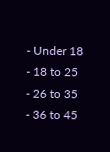- Under 18
- 18 to 25
- 26 to 35
- 36 to 45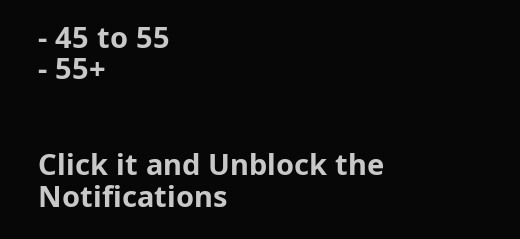- 45 to 55
- 55+


Click it and Unblock the Notifications